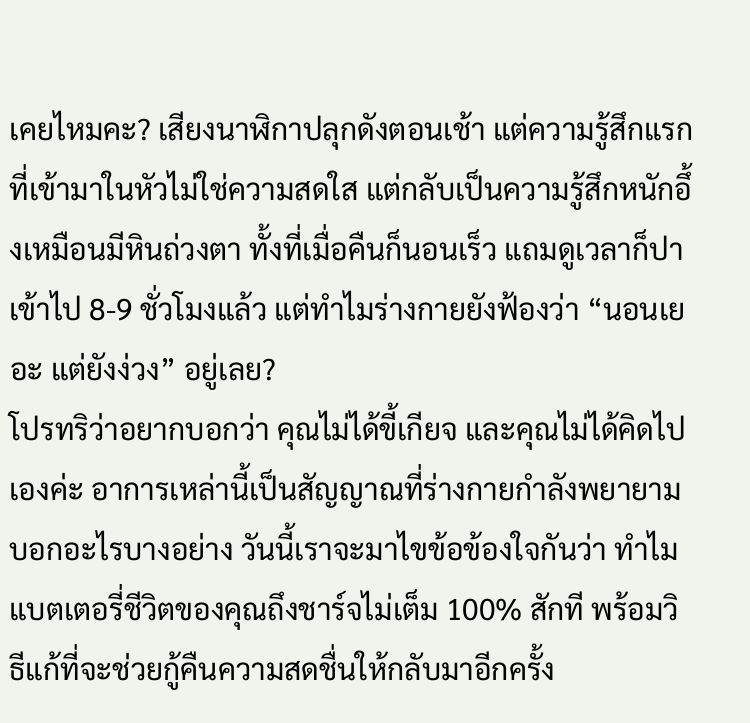เคยไหมคะ? เสียงนาฬิกาปลุกดังตอนเช้า แต่ความรู้สึกแรกที่เข้ามาในหัวไม่ใช่ความสดใส แต่กลับเป็นความรู้สึกหนักอึ้งเหมือนมีหินถ่วงตา ทั้งที่เมื่อคืนก็นอนเร็ว แถมดูเวลาก็ปาเข้าไป 8-9 ชั่วโมงแล้ว แต่ทำไมร่างกายยังฟ้องว่า “นอนเยอะ แต่ยังง่วง” อยู่เลย?
โปรทริว่าอยากบอกว่า คุณไม่ได้ขี้เกียจ และคุณไม่ได้คิดไปเองค่ะ อาการเหล่านี้เป็นสัญญาณที่ร่างกายกำลังพยายามบอกอะไรบางอย่าง วันนี้เราจะมาไขข้อข้องใจกันว่า ทำไมแบตเตอรี่ชีวิตของคุณถึงชาร์จไม่เต็ม 100% สักที พร้อมวิธีแก้ที่จะช่วยกู้คืนความสดชื่นให้กลับมาอีกครั้ง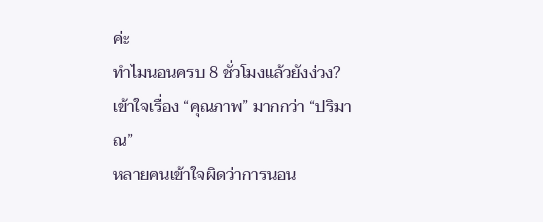ค่ะ
ทำไมนอนครบ 8 ชั่วโมงแล้วยังง่วง? เข้าใจเรื่อง “คุณภาพ” มากกว่า “ปริมาณ”
หลายคนเข้าใจผิดว่าการนอน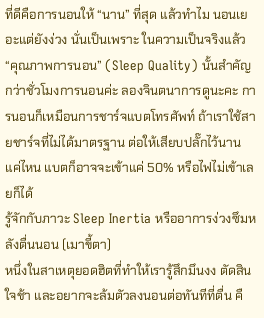ที่ดีคือการนอนให้ “นาน” ที่สุด แล้วทำไม นอนเยอะแต่ยังง่วง นั่นเป็นเพราะ ในความเป็นจริงแล้ว “คุณภาพการนอน” (Sleep Quality) นั้นสำคัญกว่าชั่วโมงการนอนค่ะ ลองจินตนาการดูนะคะ การนอนก็เหมือนการชาร์จแบตโทรศัพท์ ถ้าเราใช้สายชาร์จที่ไม่ได้มาตรฐาน ต่อให้เสียบปลั๊กไว้นานแค่ไหน แบตก็อาจจะเข้าแค่ 50% หรือไฟไม่เข้าเลยก็ได้
รู้จักกับภาวะ Sleep Inertia หรืออาการง่วงซึมหลังตื่นนอน (เมาขี้ตา)
หนึ่งในสาเหตุยอดฮิตที่ทำให้เรารู้สึกมึนงง ตัดสินใจช้า และอยากจะล้มตัวลงนอนต่อทันทีที่ตื่น คื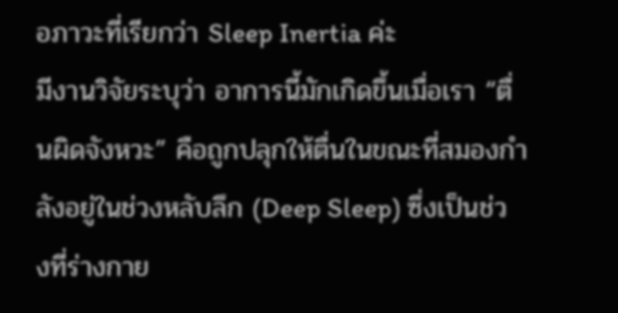อภาวะที่เรียกว่า Sleep Inertia ค่ะ
มีงานวิจัยระบุว่า อาการนี้มักเกิดขึ้นเมื่อเรา “ตื่นผิดจังหวะ” คือถูกปลุกให้ตื่นในขณะที่สมองกำลังอยู่ในช่วงหลับลึก (Deep Sleep) ซึ่งเป็นช่วงที่ร่างกาย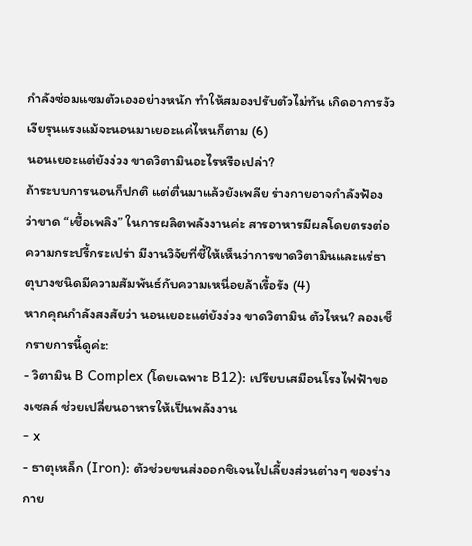กำลังซ่อมแซมตัวเองอย่างหนัก ทำให้สมองปรับตัวไม่ทัน เกิดอาการงัวเงียรุนแรงแม้จะนอนมาเยอะแค่ไหนก็ตาม (6)
นอนเยอะแต่ยังง่วง ขาดวิตามินอะไรหรือเปล่า?
ถ้าระบบการนอนก็ปกติ แต่ตื่นมาแล้วยังเพลีย ร่างกายอาจกำลังฟ้องว่าขาด “เชื้อเพลิง” ในการผลิตพลังงานค่ะ สารอาหารมีผลโดยตรงต่อความกระปรี้กระเปร่า มีงานวิจัยที่ชี้ให้เห็นว่าการขาดวิตามินและแร่ธาตุบางชนิดมีความสัมพันธ์กับความเหนื่อยล้าเรื้อรัง (4)
หากคุณกำลังสงสัยว่า นอนเยอะแต่ยังง่วง ขาดวิตามิน ตัวไหน? ลองเช็กรายการนี้ดูค่ะ:
- วิตามิน B Complex (โดยเฉพาะ B12): เปรียบเสมือนโรงไฟฟ้าของเซลล์ ช่วยเปลี่ยนอาหารให้เป็นพลังงาน
- x
- ธาตุเหล็ก (Iron): ตัวช่วยขนส่งออกซิเจนไปเลี้ยงส่วนต่างๆ ของร่างกาย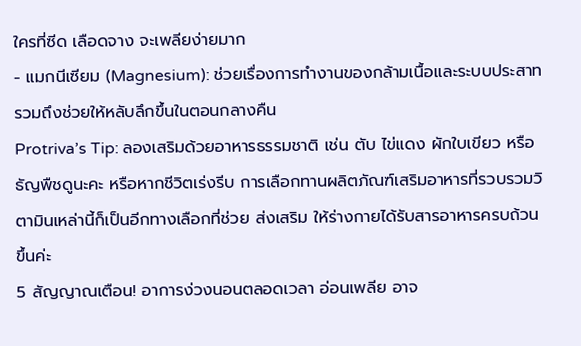ใครที่ซีด เลือดจาง จะเพลียง่ายมาก
- แมกนีเซียม (Magnesium): ช่วยเรื่องการทำงานของกล้ามเนื้อและระบบประสาท รวมถึงช่วยให้หลับลึกขึ้นในตอนกลางคืน
Protriva’s Tip: ลองเสริมด้วยอาหารธรรมชาติ เช่น ตับ ไข่แดง ผักใบเขียว หรือธัญพืชดูนะคะ หรือหากชีวิตเร่งรีบ การเลือกทานผลิตภัณฑ์เสริมอาหารที่รวบรวมวิตามินเหล่านี้ก็เป็นอีกทางเลือกที่ช่วย ส่งเสริม ให้ร่างกายได้รับสารอาหารครบถ้วนขึ้นค่ะ
5 สัญญาณเตือน! อาการง่วงนอนตลอดเวลา อ่อนเพลีย อาจ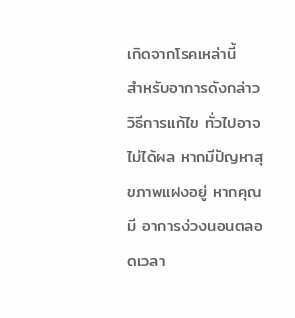เกิดจากโรคเหล่านี้
สำหรับอาการดังกล่าว วิธีการแก้ไข ทั่วไปอาจไม่ได้ผล หากมีปัญหาสุขภาพแฝงอยู่ หากคุณมี อาการง่วงนอนตลอดเวลา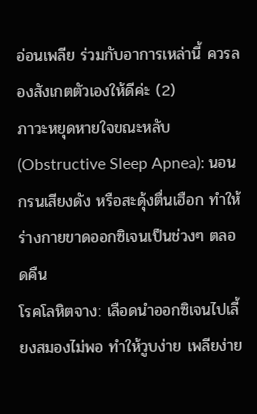อ่อนเพลีย ร่วมกับอาการเหล่านี้ ควรลองสังเกตตัวเองให้ดีค่ะ (2)
ภาวะหยุดหายใจขณะหลับ (Obstructive Sleep Apnea): นอนกรนเสียงดัง หรือสะดุ้งตื่นเฮือก ทำให้ร่างกายขาดออกซิเจนเป็นช่วงๆ ตลอดคืน
โรคโลหิตจาง: เลือดนำออกซิเจนไปเลี้ยงสมองไม่พอ ทำให้วูบง่าย เพลียง่าย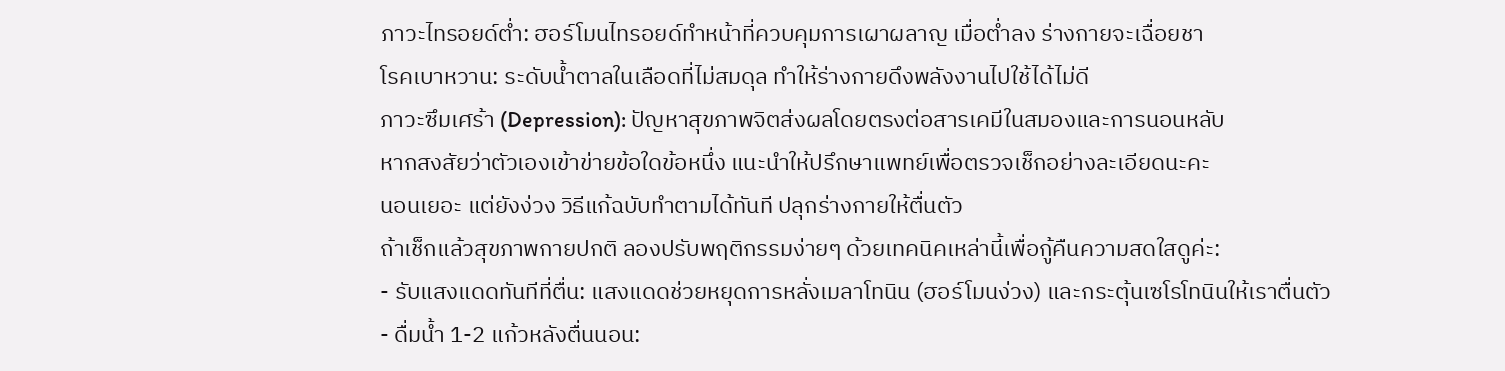ภาวะไทรอยด์ต่ำ: ฮอร์โมนไทรอยด์ทำหน้าที่ควบคุมการเผาผลาญ เมื่อต่ำลง ร่างกายจะเฉื่อยชา
โรคเบาหวาน: ระดับน้ำตาลในเลือดที่ไม่สมดุล ทำให้ร่างกายดึงพลังงานไปใช้ได้ไม่ดี
ภาวะซึมเศร้า (Depression): ปัญหาสุขภาพจิตส่งผลโดยตรงต่อสารเคมีในสมองและการนอนหลับ
หากสงสัยว่าตัวเองเข้าข่ายข้อใดข้อหนึ่ง แนะนำให้ปรึกษาแพทย์เพื่อตรวจเช็กอย่างละเอียดนะคะ
นอนเยอะ แต่ยังง่วง วิธีแก้ฉบับทำตามได้ทันที ปลุกร่างกายให้ตื่นตัว
ถ้าเช็กแล้วสุขภาพกายปกติ ลองปรับพฤติกรรมง่ายๆ ด้วยเทคนิคเหล่านี้เพื่อกู้คืนความสดใสดูค่ะ:
- รับแสงแดดทันทีที่ตื่น: แสงแดดช่วยหยุดการหลั่งเมลาโทนิน (ฮอร์โมนง่วง) และกระตุ้นเซโรโทนินให้เราตื่นตัว
- ดื่มน้ำ 1-2 แก้วหลังตื่นนอน: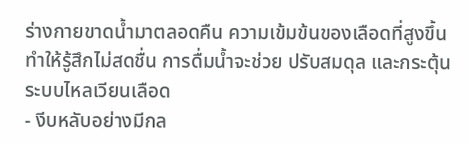ร่างกายขาดน้ำมาตลอดคืน ความเข้มข้นของเลือดที่สูงขึ้นทำให้รู้สึกไม่สดชื่น การดื่มน้ำจะช่วย ปรับสมดุล และกระตุ้นระบบไหลเวียนเลือด
- งีบหลับอย่างมีกล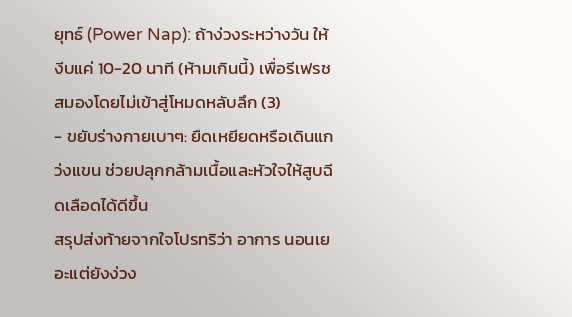ยุทธ์ (Power Nap): ถ้าง่วงระหว่างวัน ให้งีบแค่ 10-20 นาที (ห้ามเกินนี้) เพื่อรีเฟรชสมองโดยไม่เข้าสู่โหมดหลับลึก (3)
- ขยับร่างกายเบาๆ: ยืดเหยียดหรือเดินแกว่งแขน ช่วยปลุกกล้ามเนื้อและหัวใจให้สูบฉีดเลือดได้ดีขึ้น
สรุปส่งท้ายจากใจโปรทริว่า อาการ นอนเยอะแต่ยังง่วง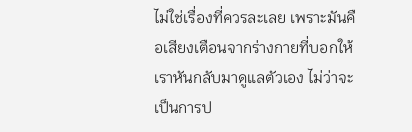ไม่ใช่เรื่องที่ควรละเลย เพราะมันคือเสียงเตือนจากร่างกายที่บอกให้เราหันกลับมาดูแลตัวเอง ไม่ว่าจะเป็นการป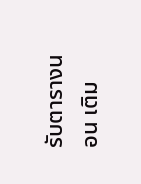รับตารางนอน เติม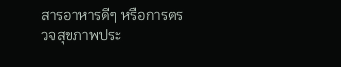สารอาหารดีๆ หรือการตรวจสุขภาพประ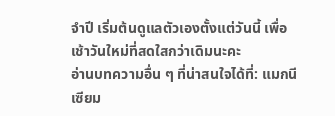จำปี เริ่มต้นดูแลตัวเองตั้งแต่วันนี้ เพื่อเช้าวันใหม่ที่สดใสกว่าเดิมนะคะ
อ่านบทความอื่น ๆ ที่น่าสนใจได้ที่: แมกนีเซียม